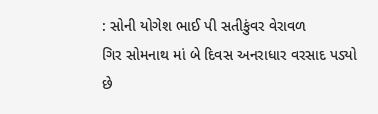: સોની યોગેશ ભાઈ પી સતીકુંવર વેરાવળ
ગિર સોમનાથ માં બે દિવસ અનરાધાર વરસાદ પડ્યો છે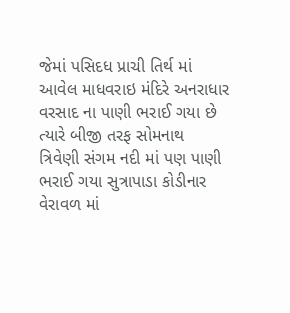જેમાં પસિદધ પ્રાચી તિર્થ માં આવેલ માધવરાઇ મંદિરે અનરાધાર વરસાદ ના પાણી ભરાઈ ગયા છે ત્યારે બીજી તરફ સોમનાથ ત્રિવેણી સંગમ નદી માં પણ પાણી ભરાઈ ગયા સુત્રાપાડા કોડીનાર વેરાવળ માં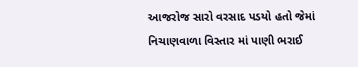આજરોજ સારો વરસાદ પડયો હતો જેમાં નિચાણવાળા વિસ્તાર માં પાણી ભરાઈ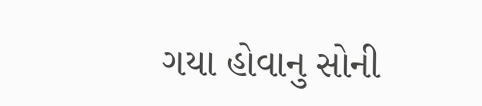ગયા હોવાનુ સોની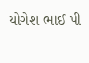યોગેશ ભાઈ પી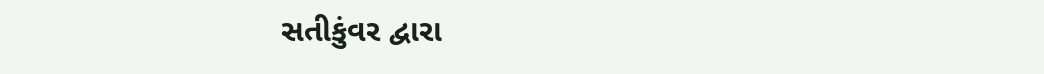સતીકુંવર દ્વારા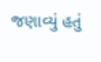જણાવ્યું હતું